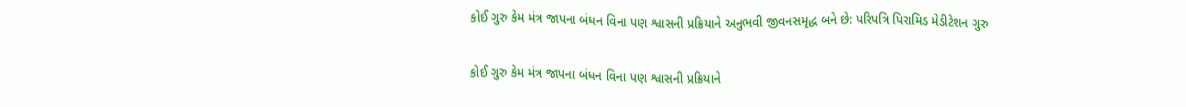કોઈ ગુરુ કેમ મંત્ર જાપના બંધન વિના પણ શ્વાસની પ્રક્રિયાને અનુભવી જીવનસમૃદ્ધ બને છે: પરિપત્રિ પિરામિડ મેડીટેશન ગુરુ

કોઈ ગુરુ કેમ મંત્ર જાપના બંધન વિના પણ શ્વાસની પ્રક્રિયાને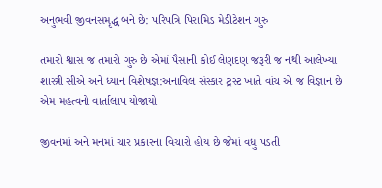અનુભવી જીવનસમૃદ્ધ બને છે: પરિપત્રિ પિરામિડ મેડીટેશન ગુરુ

તમારો શ્વાસ જ તમારો ગુરુ છે એમાં પૈસાની કોઈ લેણદણ જરૂરી જ નથી આલેખ્યા શાસ્ત્રી સીએ અને ધ્યાન વિશેષજ્ઞ:અનાવિલ સંસ્કાર ટ્રસ્ટ ખાતે વાંચ એ જ વિજ્ઞાન છે એમ મહત્વનો વાર્તાલાપ યોજાયો

જીવનમાં અને મનમાં ચાર પ્રકારના વિચારો હોય છે જેમાં વધુ પડતી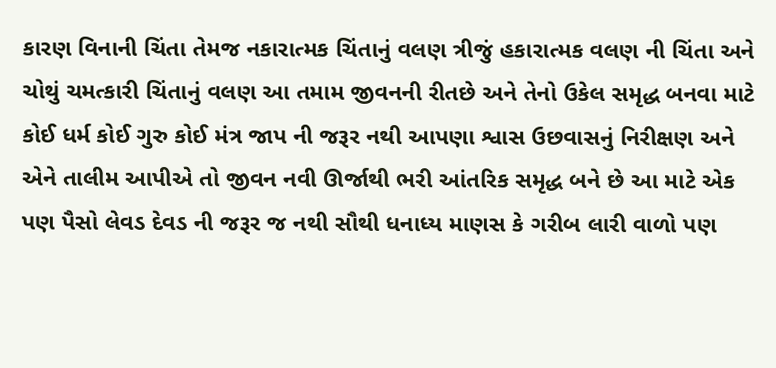કારણ વિનાની ચિંતા તેમજ નકારાત્મક ચિંતાનું વલણ ત્રીજું હકારાત્મક વલણ ની ચિંતા અને ચોથું ચમત્કારી ચિંતાનું વલણ આ તમામ જીવનની રીતછે અને તેનો ઉકેલ સમૃદ્ધ બનવા માટે કોઈ ધર્મ કોઈ ગુરુ કોઈ મંત્ર જાપ ની જરૂર નથી આપણા શ્વાસ ઉછવાસનું નિરીક્ષણ અને એને તાલીમ આપીએ તો જીવન નવી ઊર્જાથી ભરી આંતરિક સમૃદ્ધ બને છે આ માટે એક પણ પૈસો લેવડ દેવડ ની જરૂર જ નથી સૌથી ધનાધ્ય માણસ કે ગરીબ લારી વાળો પણ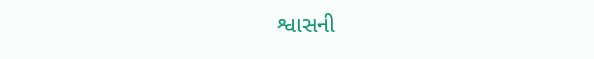શ્વાસની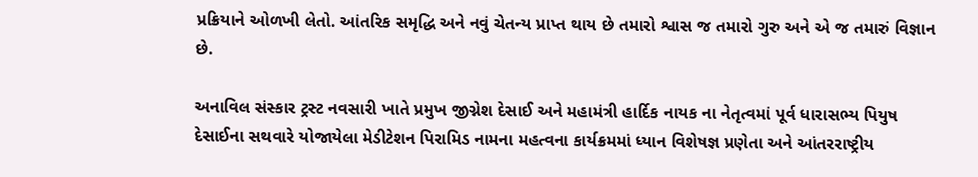પ્રક્રિયાને ઓળખી લેતો. આંતરિક સમૃદ્ધિ અને નવું ચેતન્ય પ્રાપ્ત થાય છે તમારો શ્વાસ જ તમારો ગુરુ અને એ જ તમારું વિજ્ઞાન છે.

અનાવિલ સંસ્કાર ટ્રસ્ટ નવસારી ખાતે પ્રમુખ જીગ્નેશ દેસાઈ અને મહામંત્રી હાર્દિક નાયક ના નેતૃત્વમાં પૂર્વ ધારાસભ્ય પિયુષ દેસાઈના સથવારે યોજાયેલા મેડીટેશન પિરામિડ નામના મહત્વના કાર્યક્રમમાં ધ્યાન વિશેષજ્ઞ પ્રણેતા અને આંતરરાષ્ટ્રીય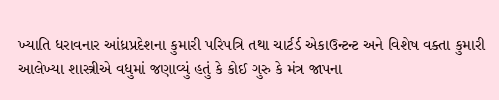ખ્યાતિ ધરાવનાર આંધ્રપ્રદેશના કુમારી પરિપત્રિ તથા ચાર્ટર્ડ એકાઉન્ટન્ટ અને વિશેષ વક્તા કુમારી આલેખ્યા શાસ્ત્રીએ વધુમાં જણાવ્યું હતું કે કોઈ ગુરુ કે મંત્ર જાપના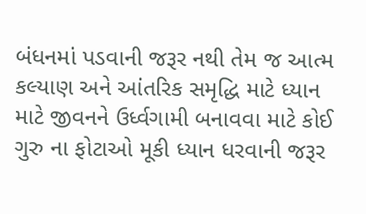બંધનમાં પડવાની જરૂર નથી તેમ જ આત્મ કલ્યાણ અને આંતરિક સમૃદ્ધિ માટે ધ્યાન માટે જીવનને ઉર્ધ્વગામી બનાવવા માટે કોઈ ગુરુ ના ફોટાઓ મૂકી ધ્યાન ધરવાની જરૂર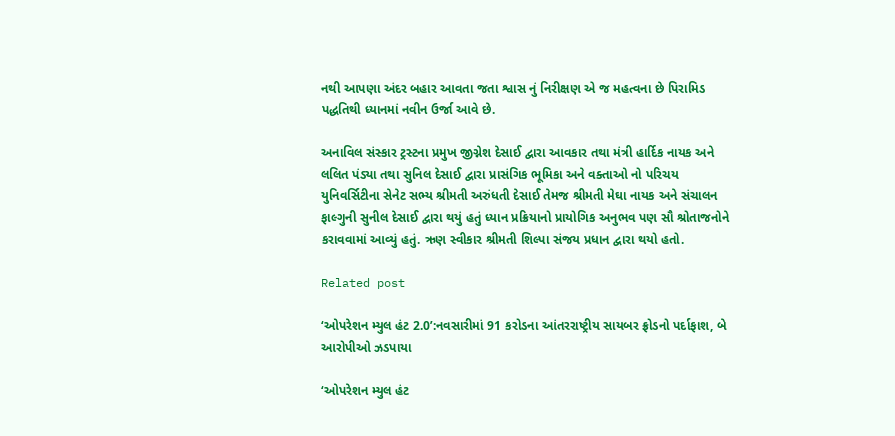નથી આપણા અંદર બહાર આવતા જતા શ્વાસ નું નિરીક્ષણ એ જ મહત્વના છે પિરામિડ પદ્ધતિથી ધ્યાનમાં નવીન ઉર્જા આવે છે.

અનાવિલ સંસ્કાર ટ્રસ્ટના પ્રમુખ જીગ્નેશ દેસાઈ દ્વારા આવકાર તથા મંત્રી હાર્દિક નાયક અને લલિત પંડ્યા તથા સુનિલ દેસાઈ દ્વારા પ્રાસંગિક ભૂમિકા અને વક્તાઓ નો પરિચય યુનિવર્સિટીના સેનેટ સભ્ય શ્રીમતી અરુંધતી દેસાઈ તેમજ શ્રીમતી મેઘા નાયક અને સંચાલન ફાલ્ગુની સુનીલ દેસાઈ દ્વારા થયું હતું ધ્યાન પ્રક્રિયાનો પ્રાયોગિક અનુભવ પણ સૌ શ્રોતાજનોને કરાવવામાં આવ્યું હતું. ઋણ સ્વીકાર શ્રીમતી શિલ્પા સંજય પ્રધાન દ્વારા થયો હતો.

Related post

‘ઓપરેશન મ્યુલ હંટ 2.0’:નવસારીમાં 91 કરોડના આંતરરાષ્ટ્રીય સાયબર ફ્રોડનો પર્દાફાશ, બે આરોપીઓ ઝડપાયા

‘ઓપરેશન મ્યુલ હંટ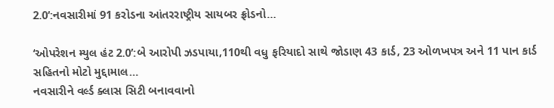2.0’:નવસારીમાં 91 કરોડના આંતરરાષ્ટ્રીય સાયબર ફ્રોડનો…

‘ઓપરેશન મ્યુલ હંટ 2.0’:બે આરોપી ઝડપાયા,110થી વધુ ફરિયાદો સાથે જોડાણ 43 કાર્ડ, 23 ઓળખપત્ર અને 11 પાન કાર્ડ સહિતનો મોટો મુદ્દામાલ…
નવસારીને વર્લ્ડ ક્લાસ સિટી બનાવવાનો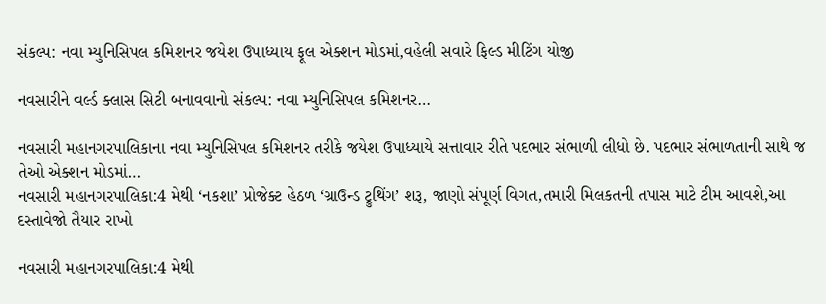સંકલ્પ: નવા મ્યુનિસિપલ કમિશનર જયેશ ઉપાધ્યાય ફૂલ એક્શન મોડમાં,વહેલી સવારે ફિલ્ડ મીટિંગ યોજી

નવસારીને વર્લ્ડ ક્લાસ સિટી બનાવવાનો સંકલ્પ: નવા મ્યુનિસિપલ કમિશનર…

નવસારી મહાનગરપાલિકાના નવા મ્યુનિસિપલ કમિશનર તરીકે જયેશ ઉપાધ્યાયે સત્તાવાર રીતે પદભાર સંભાળી લીધો છે. પદભાર સંભાળતાની સાથે જ તેઓ એક્શન મોડમાં…
નવસારી મહાનગરપાલિકા:4 મેથી ‘નકશા’ પ્રોજેક્ટ હેઠળ ‘ગ્રાઉન્ડ ટ્રુથિંગ’ શરૂ, જાણો સંપૂર્ણ વિગત,તમારી મિલકતની તપાસ માટે ટીમ આવશે,આ દસ્તાવેજો તૈયાર રાખો

નવસારી મહાનગરપાલિકા:4 મેથી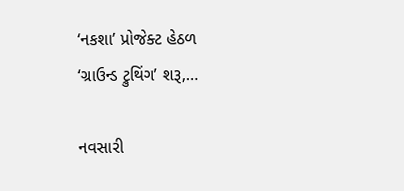‘નકશા’ પ્રોજેક્ટ હેઠળ ‘ગ્રાઉન્ડ ટ્રુથિંગ’ શરૂ,…

નવસારી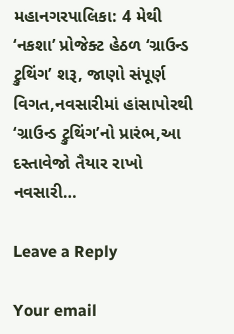મહાનગરપાલિકા: 4 મેથી ‘નકશા’ પ્રોજેક્ટ હેઠળ ‘ગ્રાઉન્ડ ટ્રુથિંગ’ શરૂ, જાણો સંપૂર્ણ વિગત,નવસારીમાં હાંસાપોરથી ‘ગ્રાઉન્ડ ટ્રુથિંગ’નો પ્રારંભ,આ દસ્તાવેજો તૈયાર રાખો નવસારી…

Leave a Reply

Your email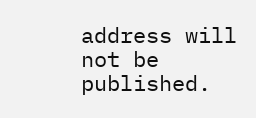address will not be published.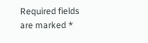Required fields are marked *